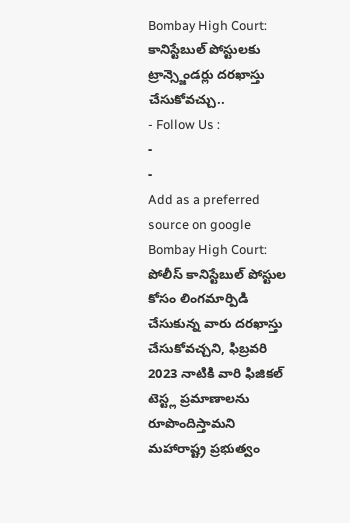Bombay High Court: కానిస్టేబుల్ పోస్టులకు ట్రాన్స్జెండర్లు దరఖాస్తు చేసుకోవచ్చు..
- Follow Us :
-
-
Add as a preferred
source on google
Bombay High Court: పోలీస్ కానిస్టేబుల్ పోస్టుల కోసం లింగమార్పిడి చేసుకున్న వారు దరఖాస్తు చేసుకోవచ్చని, ఫిబ్రవరి 2023 నాటికి వారి ఫిజికల్ టెస్ట్ల ప్రమాణాలను రూపొందిస్తామని మహారాష్ట్ర ప్రభుత్వం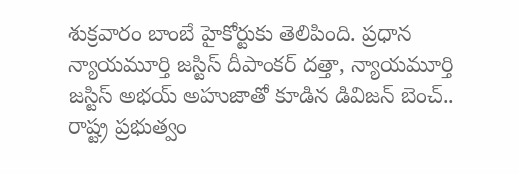శుక్రవారం బాంబే హైకోర్టుకు తెలిపింది. ప్రధాన న్యాయమూర్తి జస్టిస్ దీపాంకర్ దత్తా, న్యాయమూర్తి జస్టిస్ అభయ్ అహుజాతో కూడిన డివిజన్ బెంచ్.. రాష్ట్ర ప్రభుత్వం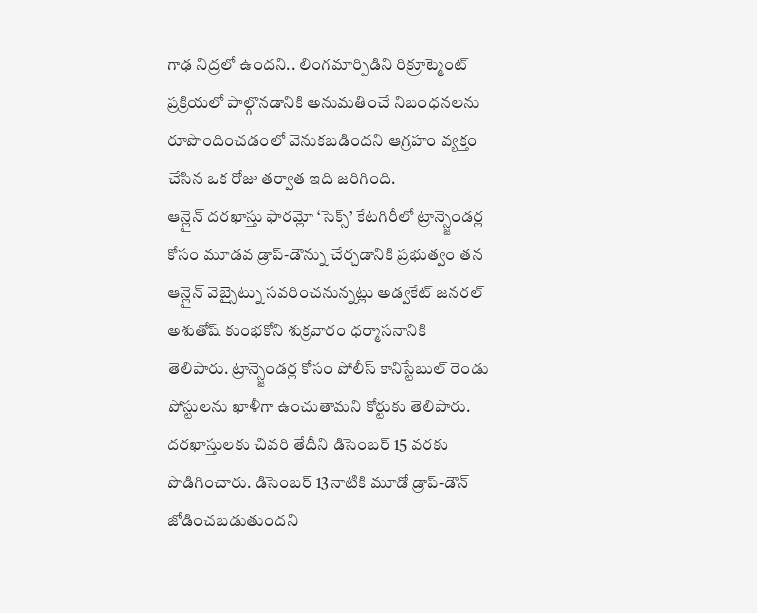గాఢ నిద్రలో ఉందని.. లింగమార్పిడిని రిక్రూట్మెంట్ ప్రక్రియలో పాల్గొనడానికి అనుమతించే నిబంధనలను రూపొందించడంలో వెనుకబడిందని ఆగ్రహం వ్యక్తం చేసిన ఒక రోజు తర్వాత ఇది జరిగింది.
ఆన్లైన్ దరఖాస్తు ఫారమ్లో ‘సెక్స్’ కేటగిరీలో ట్రాన్స్జెండర్ల కోసం మూడవ డ్రాప్-డౌన్ను చేర్చడానికి ప్రభుత్వం తన ఆన్లైన్ వెబ్సైట్ను సవరించనున్నట్లు అడ్వకేట్ జనరల్ అశుతోష్ కుంభకోని శుక్రవారం ధర్మాసనానికి తెలిపారు. ట్రాన్స్జెండర్ల కోసం పోలీస్ కానిస్టేబుల్ రెండు పోస్టులను ఖాళీగా ఉంచుతామని కోర్టుకు తెలిపారు. దరఖాస్తులకు చివరి తేదీని డిసెంబర్ 15 వరకు పొడిగించారు. డిసెంబర్ 13నాటికి మూడో డ్రాప్-డౌన్ జోడించబడుతుందని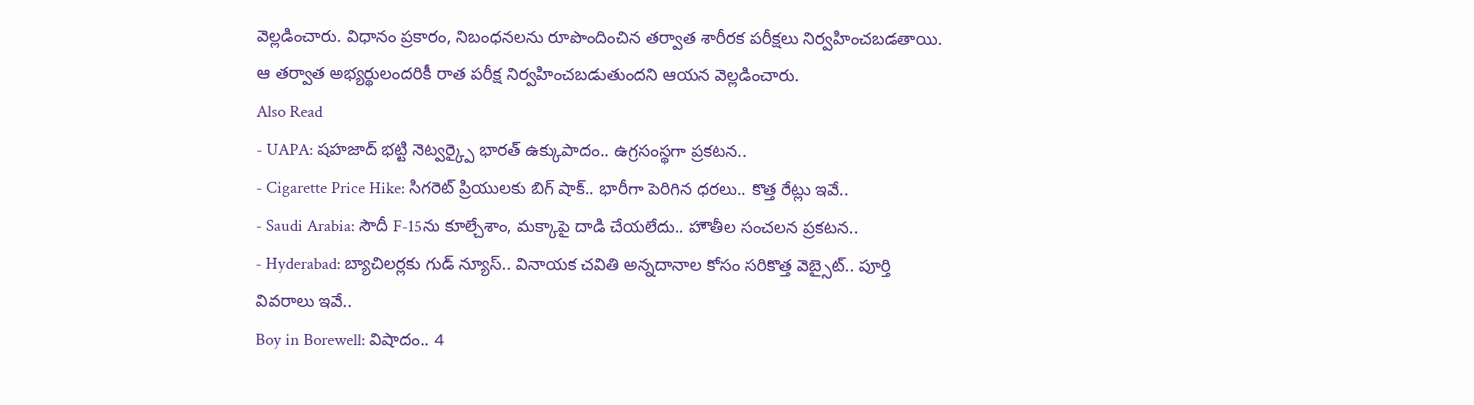వెల్లడించారు. విధానం ప్రకారం, నిబంధనలను రూపొందించిన తర్వాత శారీరక పరీక్షలు నిర్వహించబడతాయి. ఆ తర్వాత అభ్యర్థులందరికీ రాత పరీక్ష నిర్వహించబడుతుందని ఆయన వెల్లడించారు.
Also Read
- UAPA: షహజాద్ భట్టి నెట్వర్క్పై భారత్ ఉక్కుపాదం.. ఉగ్రసంస్థగా ప్రకటన..
- Cigarette Price Hike: సిగరెట్ ప్రియులకు బిగ్ షాక్.. భారీగా పెరిగిన ధరలు.. కొత్త రేట్లు ఇవే..
- Saudi Arabia: సౌదీ F-15ను కూల్చేశాం, మక్కాపై దాడి చేయలేదు.. హౌతీల సంచలన ప్రకటన..
- Hyderabad: బ్యాచిలర్లకు గుడ్ న్యూస్.. వినాయక చవితి అన్నదానాల కోసం సరికొత్త వెబ్సైట్.. పూర్తి వివరాలు ఇవే..
Boy in Borewell: విషాదం.. 4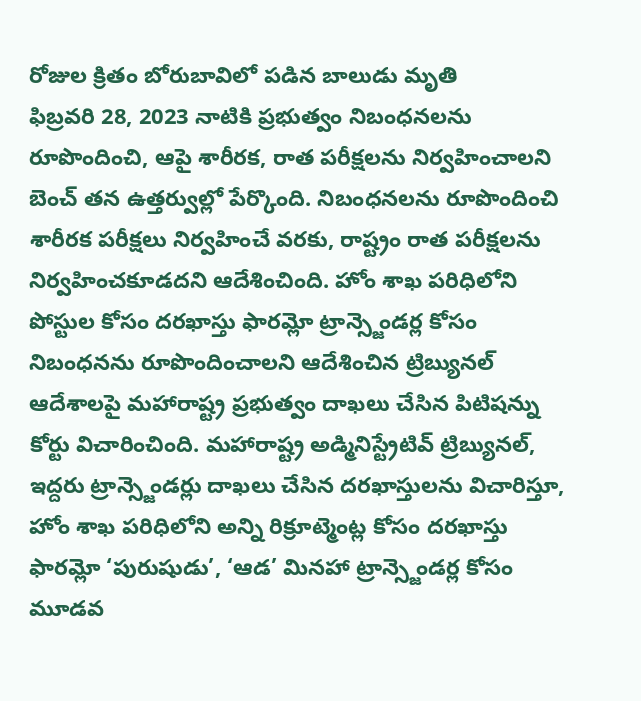రోజుల క్రితం బోరుబావిలో పడిన బాలుడు మృతి
ఫిబ్రవరి 28, 2023 నాటికి ప్రభుత్వం నిబంధనలను రూపొందించి, ఆపై శారీరక, రాత పరీక్షలను నిర్వహించాలని బెంచ్ తన ఉత్తర్వుల్లో పేర్కొంది. నిబంధనలను రూపొందించి శారీరక పరీక్షలు నిర్వహించే వరకు, రాష్ట్రం రాత పరీక్షలను నిర్వహించకూడదని ఆదేశించింది. హోం శాఖ పరిధిలోని పోస్టుల కోసం దరఖాస్తు ఫారమ్లో ట్రాన్స్జెండర్ల కోసం నిబంధనను రూపొందించాలని ఆదేశించిన ట్రిబ్యునల్ ఆదేశాలపై మహారాష్ట్ర ప్రభుత్వం దాఖలు చేసిన పిటిషన్ను కోర్టు విచారించింది. మహారాష్ట్ర అడ్మినిస్ట్రేటివ్ ట్రిబ్యునల్, ఇద్దరు ట్రాన్స్జెండర్లు దాఖలు చేసిన దరఖాస్తులను విచారిస్తూ, హోం శాఖ పరిధిలోని అన్ని రిక్రూట్మెంట్ల కోసం దరఖాస్తు ఫారమ్లో ‘పురుషుడు’, ‘ఆడ’ మినహా ట్రాన్స్జెండర్ల కోసం మూడవ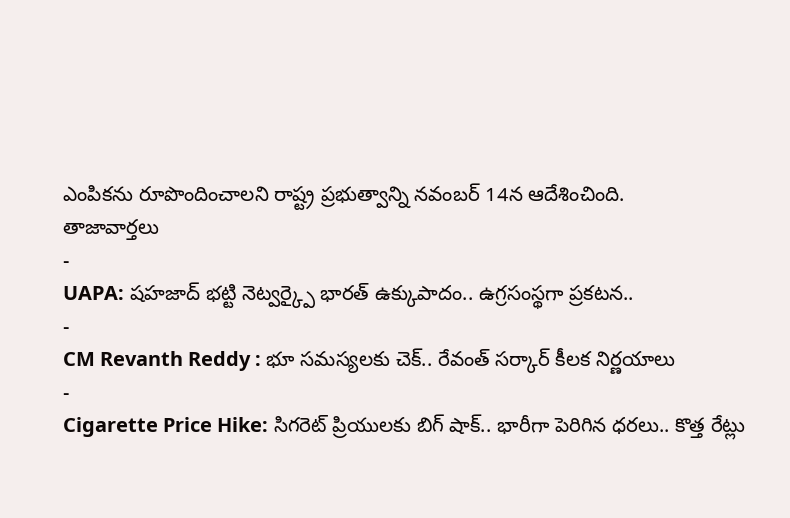ఎంపికను రూపొందించాలని రాష్ట్ర ప్రభుత్వాన్ని నవంబర్ 14న ఆదేశించింది.
తాజావార్తలు
-
UAPA: షహజాద్ భట్టి నెట్వర్క్పై భారత్ ఉక్కుపాదం.. ఉగ్రసంస్థగా ప్రకటన..
-
CM Revanth Reddy : భూ సమస్యలకు చెక్.. రేవంత్ సర్కార్ కీలక నిర్ణయాలు
-
Cigarette Price Hike: సిగరెట్ ప్రియులకు బిగ్ షాక్.. భారీగా పెరిగిన ధరలు.. కొత్త రేట్లు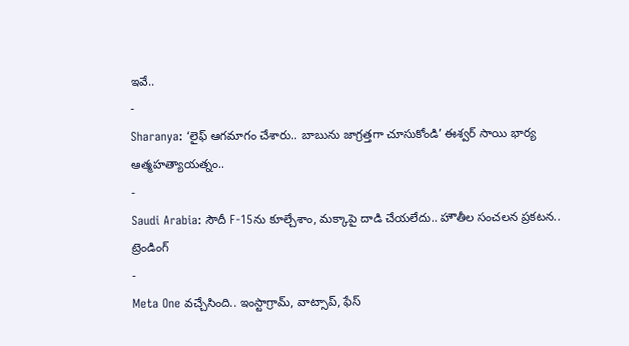ఇవే..
-
Sharanya: ‘లైఫ్ ఆగమాగం చేశారు.. బాబును జాగ్రత్తగా చూసుకోండి’ ఈశ్వర్ సాయి భార్య ఆత్మహత్యాయత్నం..
-
Saudi Arabia: సౌదీ F-15ను కూల్చేశాం, మక్కాపై దాడి చేయలేదు.. హౌతీల సంచలన ప్రకటన..
ట్రెండింగ్
-
Meta One వచ్చేసింది.. ఇంస్టాగ్రామ్, వాట్సాప్, ఫేస్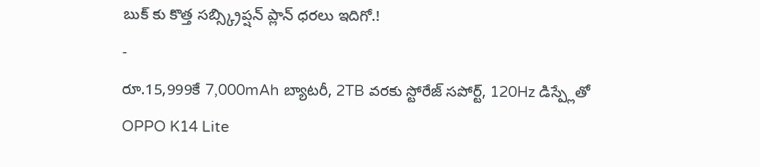బుక్ కు కొత్త సబ్స్క్రిప్షన్ ప్లాన్ ధరలు ఇదిగో.!
-
రూ.15,999కే 7,000mAh బ్యాటరీ, 2TB వరకు స్టోరేజ్ సపోర్ట్, 120Hz డిస్ప్లేతో OPPO K14 Lite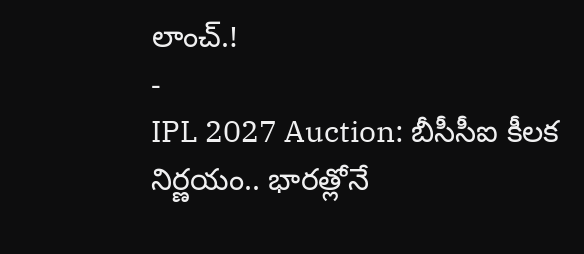లాంచ్.!
-
IPL 2027 Auction: బీసీసీఐ కీలక నిర్ణయం.. భారత్లోనే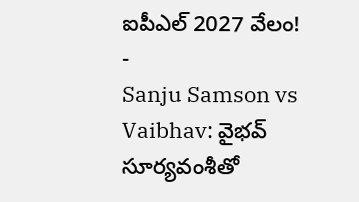ఐపీఎల్ 2027 వేలం!
-
Sanju Samson vs Vaibhav: వైభవ్ సూర్యవంశీతో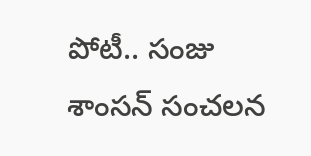పోటీ.. సంజు శాంసన్ సంచలన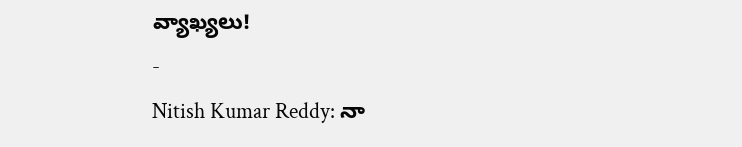వ్యాఖ్యలు!
-
Nitish Kumar Reddy: నా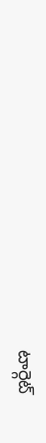టార్గెట్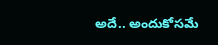అదే.. అందుకోసమే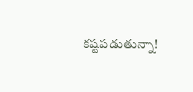కష్టపడుతున్నా!